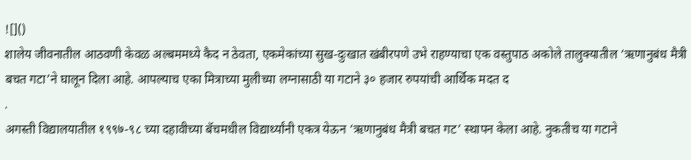![]()
शालेय जीवनातील आठवणी केवळ अल्बममध्ये कैद न ठेवता, एकमेकांच्या सुख-दुःखात खंबीरपणे उभे राहण्याचा एक वस्तुपाठ अकोले तालुक्यातील ‘ऋणानुबंध मैत्री बचत गटा’ने घालून दिला आहे. आपल्याच एका मित्राच्या मुलीच्या लग्नासाठी या गटाने ३० हजार रुपयांची आर्थिक मदत द
.
अगस्ती विद्यालयातील १९९७-९८ च्या दहावीच्या बॅचमधील विद्यार्थ्यांनी एकत्र येऊन ‘ऋणानुबंध मैत्री बचत गट’ स्थापन केला आहे. नुकतीच या गटाने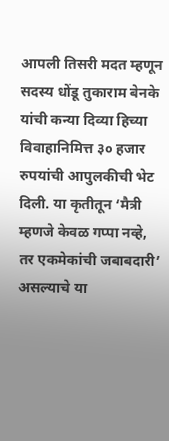आपली तिसरी मदत म्हणून सदस्य धोंडू तुकाराम बेनके यांची कन्या दिव्या हिच्या विवाहानिमित्त ३० हजार रुपयांची आपुलकीची भेट दिली. या कृतीतून ‘मैत्री म्हणजे केवळ गप्पा नव्हे, तर एकमेकांची जबाबदारी’ असल्याचे या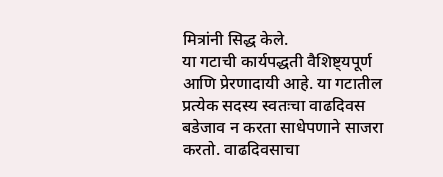मित्रांनी सिद्ध केले.
या गटाची कार्यपद्धती वैशिष्ट्यपूर्ण आणि प्रेरणादायी आहे. या गटातील प्रत्येक सदस्य स्वतःचा वाढदिवस बडेजाव न करता साधेपणाने साजरा करतो. वाढदिवसाचा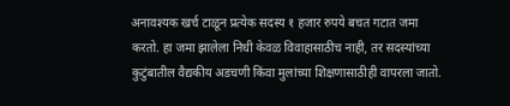अनावश्यक खर्च टाळून प्रत्येक सदस्य १ हजार रुपये बचत गटात जमा करतो. हा जमा झालेला निधी केवळ विवाहासाठीच नाही, तर सदस्यांच्या कुटुंबातील वैद्यकीय अडचणी किंवा मुलांच्या शिक्षणासाठीही वापरला जातो.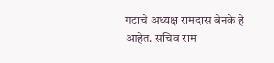गटाचे अध्यक्ष रामदास बेनके हे आहेत. सचिव राम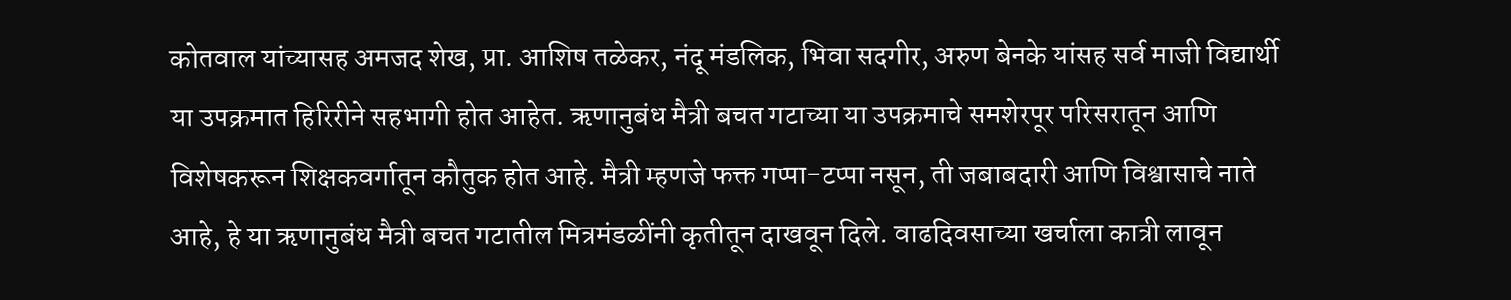कोतवाल यांच्यासह अमजद शेख, प्रा. आशिष तळेकर, नंदू मंडलिक, भिवा सदगीर, अरुण बेनके यांसह सर्व माजी विद्यार्थी या उपक्रमात हिरिरीने सहभागी होत आहेत. ऋणानुबंध मैत्री बचत गटाच्या या उपक्रमाचे समशेरपूर परिसरातून आणि विशेषकरून शिक्षकवर्गातून कौतुक होत आहे. मैत्री म्हणजे फक्त गप्पा-टप्पा नसून, ती जबाबदारी आणि विश्वासाचे नाते आहे, हे या ऋणानुबंध मैत्री बचत गटातील मित्रमंडळींनी कृतीतून दाखवून दिले. वाढदिवसाच्या खर्चाला कात्री लावून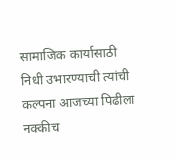सामाजिक कार्यासाठी निधी उभारण्याची त्यांची कल्पना आजच्या पिढीला नक्कीच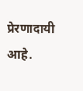प्रेरणादायी आहे.